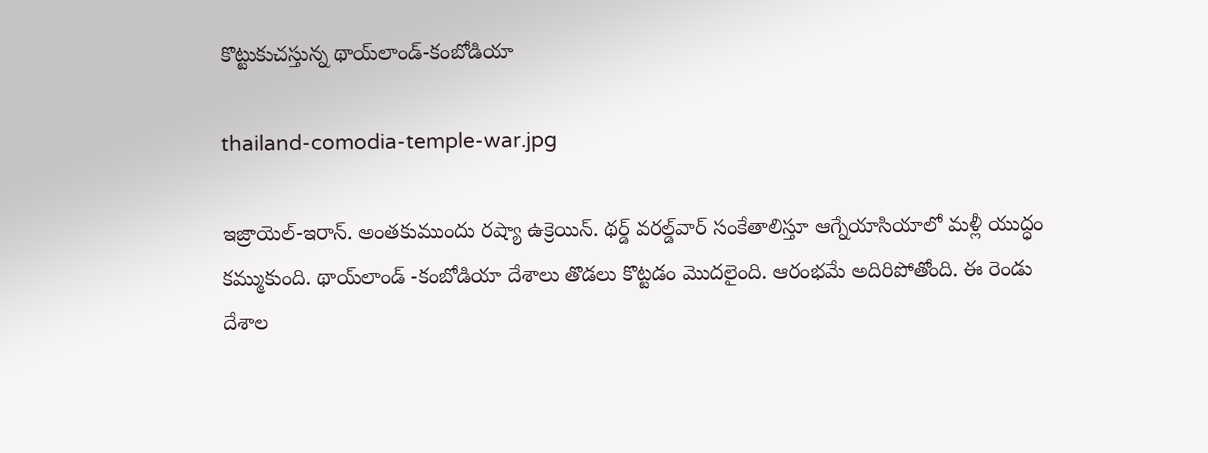కొట్టుకుచస్తున్న థాయ్‌లాండ్‌-కంబోడియా

thailand-comodia-temple-war.jpg

ఇజ్రాయెల్‌-ఇరాన్‌. అంతకుముందు రష్యా ఉక్రెయిన్. థర్డ్ వరల్డ్‌వార్ సంకేతాలిస్తూ ఆగ్నేయాసియాలో మళ్లీ యుద్ధం కమ్ముకుంది. థాయ్‌లాండ్‌ -కంబోడియా దేశాలు తొడలు కొట్టడం మొదలైంది. ఆరంభమే అదిరిపోతోంది. ఈ రెండు దేశాల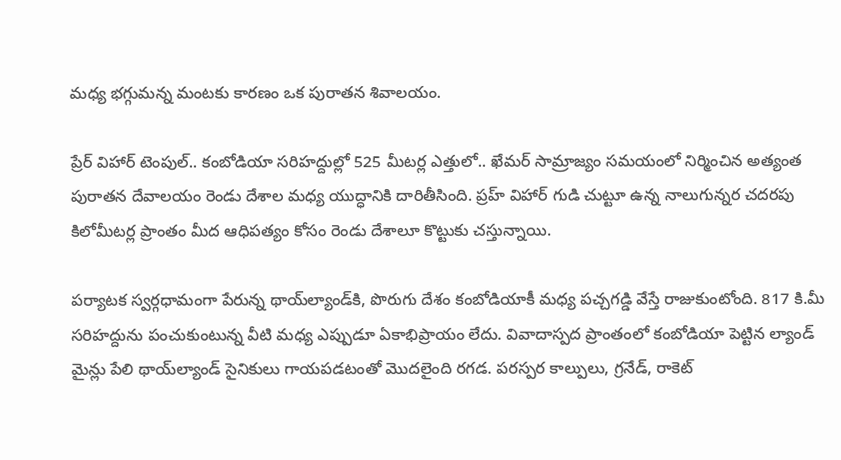మధ్య భగ్గుమన్న మంటకు కారణం ఒక పురాతన శివాలయం.

ప్రేర్ విహార్ టెంపుల్.. కంబోడియా సరిహద్దుల్లో 525 మీటర్ల ఎత్తులో.. ఖేమర్ సామ్రాజ్యం సమయంలో నిర్మించిన అత్యంత పురాతన దేవాలయం రెండు దేశాల మధ్య యుద్ధానికి దారితీసింది. ప్రహ్ విహార్ గుడి చుట్టూ ఉన్న నాలుగున్నర చదరపు కిలోమీటర్ల ప్రాంతం మీద ఆధిపత్యం కోసం రెండు దేశాలూ కొట్టుకు చస్తున్నాయి.

పర్యాటక స్వర్గధామంగా పేరున్న థాయ్‌ల్యాండ్‌కి, పొరుగు దేశం కంబోడియాకీ మధ్య పచ్చగడ్డి వేస్తే రాజుకుంటోంది. 817 కి.మీ సరిహద్దును పంచుకుంటున్న వీటి మధ్య ఎప్పుడూ ఏకాభిప్రాయం లేదు. వివాదాస్పద ప్రాంతంలో కంబోడియా పెట్టిన ల్యాండ్ మైన్లు పేలి థాయ్‌ల్యాండ్ సైనికులు గాయపడటంతో మొదలైంది రగడ. పరస్పర కాల్పులు, గ్రనేడ్, రాకెట్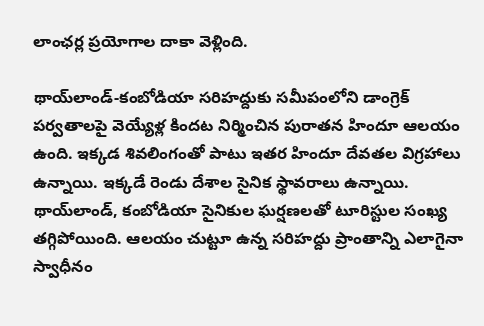లాంఛర్ల ప్రయోగాల దాకా వెళ్లింది.

థాయ్‌లాండ్-కంబోడియా సరిహద్దుకు సమీపంలోని డాంగ్రెక్ పర్వతాలపై వెయ్యేళ్ల కిందట నిర్మించిన పురాతన హిందూ ఆలయం ఉంది. ఇక్కడ శివలింగంతో పాటు ఇతర హిందూ దేవతల విగ్రహాలు ఉన్నాయి. ఇక్కడే రెండు దేశాల సైనిక స్థావరాలు ఉన్నాయి. థాయ్‌లాండ్, కంబోడియా సైనికుల ఘర్షణలతో టూరిస్టుల సంఖ్య తగ్గిపోయింది. ఆలయం చుట్టూ ఉన్న సరిహద్దు ప్రాంతాన్ని ఎలాగైనా స్వాధీనం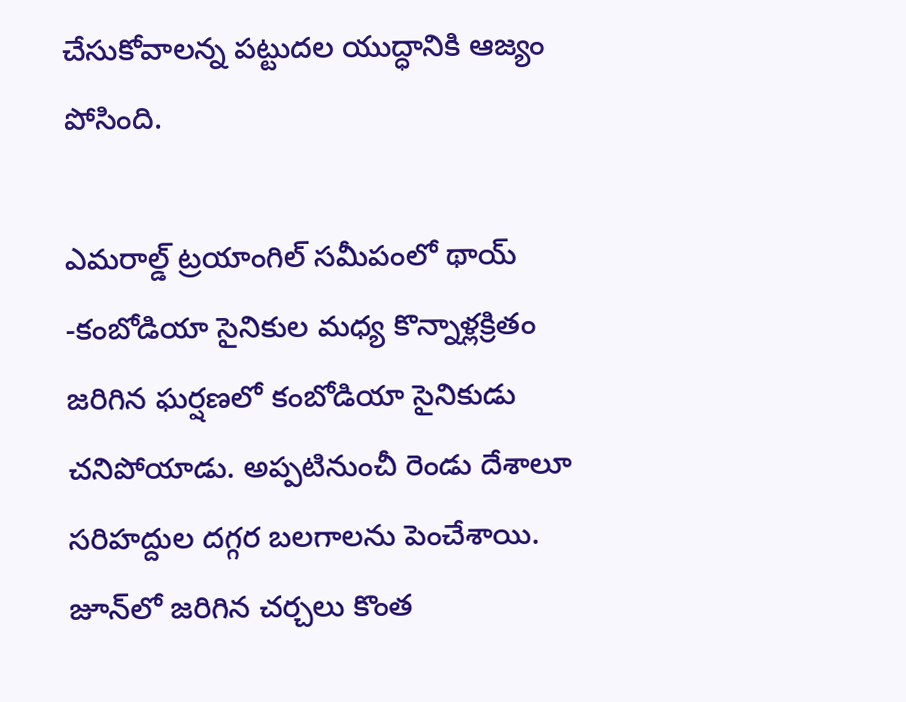చేసుకోవాలన్న పట్టుదల యుద్ధానికి ఆజ్యం పోసింది.

ఎమరాల్డ్ ట్రయాంగిల్ సమీపంలో థాయ్ -కంబోడియా సైనికుల మధ్య కొన్నాళ్లక్రితం జరిగిన ఘర్షణలో కంబోడియా సైనికుడు చనిపోయాడు. అప్పటినుంచీ రెండు దేశాలూ సరిహద్దుల దగ్గర బలగాలను పెంచేశాయి. జూన్‌లో జరిగిన చర్చలు కొంత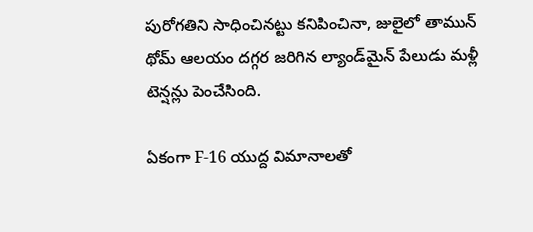పురోగతిని సాధించినట్టు కనిపించినా, జులైలో తామున్ థోమ్ ఆలయం దగ్గర జరిగిన ల్యాండ్‌మైన్ పేలుడు మళ్లీ టెన్షన్లు పెంచేసింది.

ఏకంగా F-16 యుద్ద విమానాలతో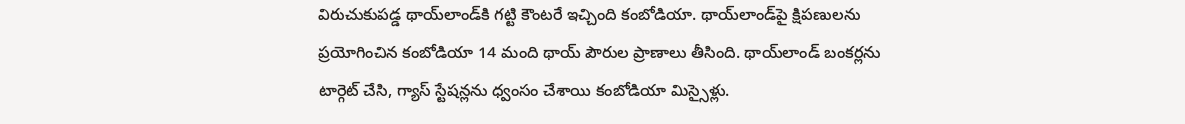విరుచుకుపడ్డ థాయ్‌లాండ్‌కి గట్టి కౌంటరే ఇచ్చింది కంబోడియా. థాయ్‌లాండ్‌పై క్షిపణులను ప్రయోగించిన కంబోడియా 14 మంది థాయ్‌ పౌరుల ప్రాణాలు తీసింది. థాయ్‌లాండ్‌ బంకర్లను టార్గెట్‌ చేసి, గ్యాస్‌ స్టేషన్లను ధ్వంసం చేశాయి కంబోడియా మిస్సైళ్లు.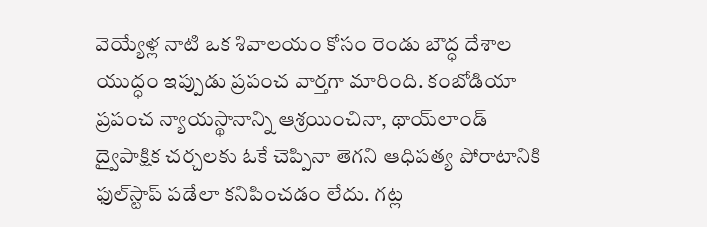వెయ్యేళ్ల నాటి ఒక శివాలయం కోసం రెండు బౌద్ధ దేశాల యుద్ధం ఇప్పుడు ప్రపంచ వార్తగా మారింది. కంబోడియా ప్రపంచ న్యాయస్థానాన్ని ఆశ్రయించినా, థాయ్‌లాండ్ ద్వైపాక్షిక చర్చలకు ఓకే చెప్పినా తెగని ఆధిపత్య పోరాటానికి ఫుల్‌స్టాప్ పడేలా కనిపించడం లేదు. గట్ల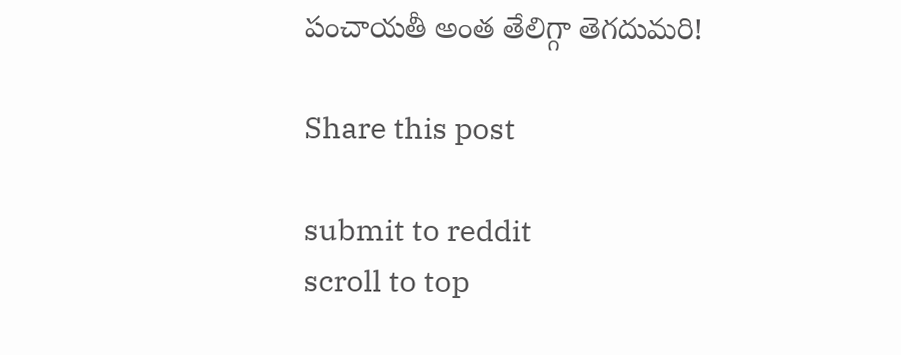పంచాయతీ అంత తేలిగ్గా తెగదుమరి!

Share this post

submit to reddit
scroll to top